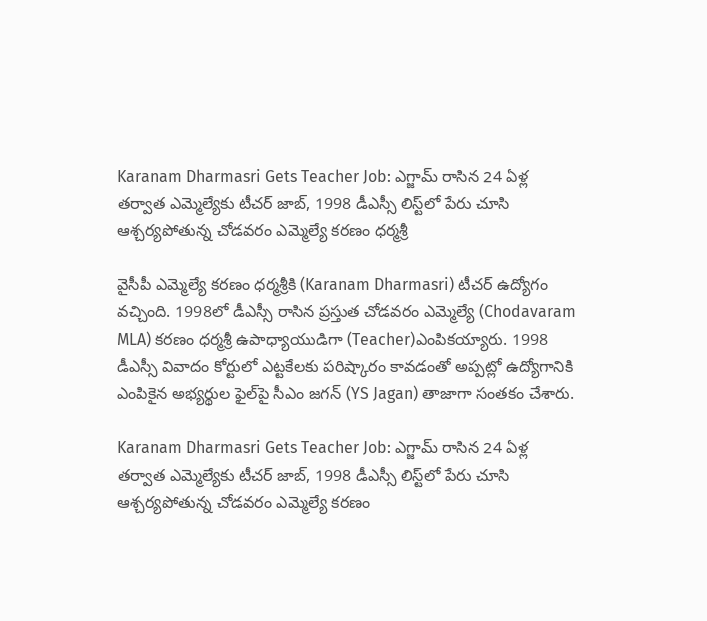Karanam Dharmasri Gets Teacher Job: ఎగ్జామ్ రాసిన 24 ఏళ్ల తర్వాత ఎమ్మెల్యేకు టీచర్ జాబ్, 1998 డీఎస్సీ లిస్ట్‌లో పేరు చూసి ఆశ్చర్యపోతున్న చోడవరం ఎమ్మెల్యే కరణం ధర్మశ్రీ

వైసీపీ ఎమ్మెల్యే కరణం ధర్మశ్రీకి (Karanam Dharmasri) టీచర్ ఉద్యోగం వచ్చింది. 1998లో డీఎస్సీ రాసిన ప్రస్తుత చోడవరం ఎమ్మెల్యే (Chodavaram MLA) కరణం ధర్మశ్రీ ఉపాధ్యాయుడిగా (Teacher)ఎంపికయ్యారు. 1998 డీఎస్సీ వివాదం కోర్టులో ఎట్టకేలకు పరిష్కారం కావడంతో అప్పట్లో ఉద్యోగానికి ఎంపికైన అభ్యర్థుల ఫైల్‌పై సీఎం జగన్ (YS Jagan) తాజాగా సంతకం చేశారు.

Karanam Dharmasri Gets Teacher Job: ఎగ్జామ్ రాసిన 24 ఏళ్ల తర్వాత ఎమ్మెల్యేకు టీచర్ జాబ్, 1998 డీఎస్సీ లిస్ట్‌లో పేరు చూసి ఆశ్చర్యపోతున్న చోడవరం ఎమ్మెల్యే కరణం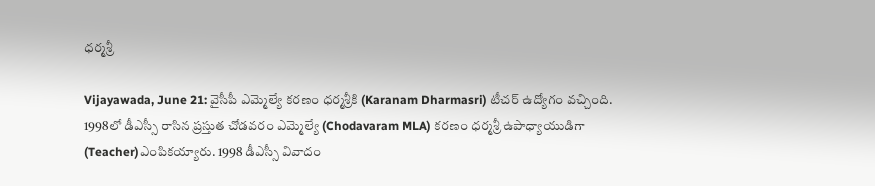ధర్మశ్రీ

Vijayawada, June 21: వైసీపీ ఎమ్మెల్యే కరణం ధర్మశ్రీకి (Karanam Dharmasri) టీచర్ ఉద్యోగం వచ్చింది. 1998లో డీఎస్సీ రాసిన ప్రస్తుత చోడవరం ఎమ్మెల్యే (Chodavaram MLA) కరణం ధర్మశ్రీ ఉపాధ్యాయుడిగా (Teacher)ఎంపికయ్యారు. 1998 డీఎస్సీ వివాదం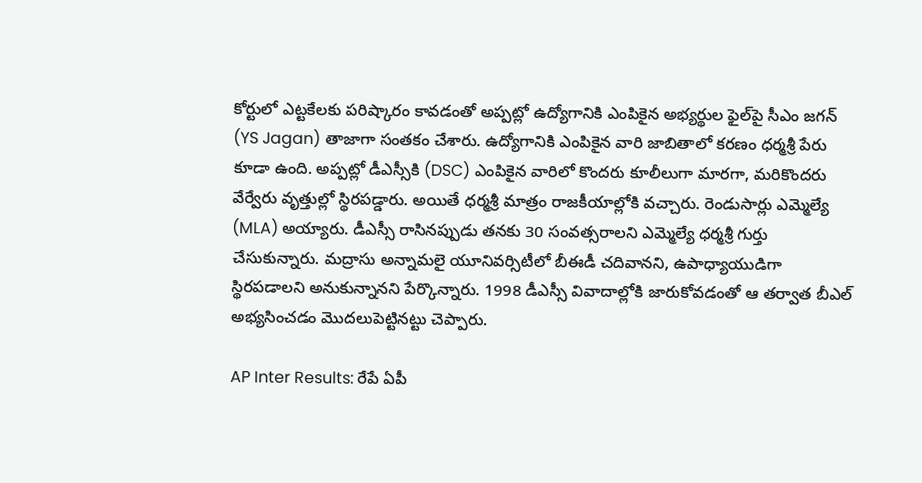కోర్టులో ఎట్టకేలకు పరిష్కారం కావడంతో అప్పట్లో ఉద్యోగానికి ఎంపికైన అభ్యర్థుల ఫైల్‌పై సీఎం జగన్ (YS Jagan) తాజాగా సంతకం చేశారు. ఉద్యోగానికి ఎంపికైన వారి జాబితాలో కరణం ధర్మశ్రీ పేరు కూడా ఉంది. అప్పట్లో డీఎస్సీకి (DSC) ఎంపికైన వారిలో కొందరు కూలీలుగా మారగా, మరికొందరు వేర్వేరు వృత్తుల్లో స్థిరపడ్డారు. అయితే ధర్మశ్రీ మాత్రం రాజకీయాల్లోకి వచ్చారు. రెండుసార్లు ఎమ్మెల్యే (MLA) అయ్యారు. డీఎస్సీ రాసినప్పుడు తనకు 30 సంవత్సరాలని ఎమ్మెల్యే ధర్మశ్రీ గుర్తు చేసుకున్నారు. మద్రాసు అన్నామలై యూనివర్సిటీలో బీఈడీ చదివానని, ఉపాధ్యాయుడిగా స్థిరపడాలని అనుకున్నానని పేర్కొన్నారు. 1998 డీఎస్సీ వివాదాల్లోకి జారుకోవడంతో ఆ తర్వాత బీఎల్ అభ్యసించడం మొదలుపెట్టినట్టు చెప్పారు.

AP Inter Results: రేపే ఏపీ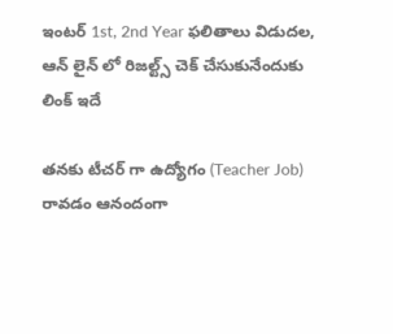ఇంటర్ 1st, 2nd Year ఫలితాలు విడుదల, ఆన్ లైన్ లో రిజల్ట్స్ చెక్ చేసుకునేందుకు లింక్ ఇదే

తనకు టీచర్ గా ఉద్యోగం (Teacher Job) రావడం ఆనందంగా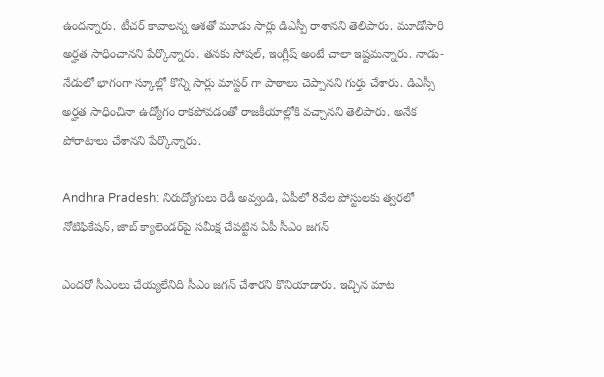ఉందన్నారు. టీచర్ కావాలన్న ఆశతో మూడు సార్లు డిఎస్పీ రాశానని తెలిపారు. మూడోసారి అర్హత సాధించానని పేర్కొన్నారు. తనకు సోషల్, ఇంగ్లీష్ అంటే చాలా ఇష్టమన్నారు. నాడు-నేడులో భాగంగా స్కూల్లో కొన్ని సార్లు మాస్టర్ గా పాఠాలు చెప్పానని గుర్తు చేశారు. డిఎస్సీ అర్హత సాధించినా ఉద్యోగం రాకపోవడంతో రాజకీయాల్లోకి వచ్చానని తెలిపారు. అనేక పోరాటాలు చేశానని పేర్కొన్నారు.

Andhra Pradesh: నిరుద్యోగులు రెడీ అవ్వండి, ఏపీలో 8వేల పోస్టులకు త్వరలో నోటిఫికేషన్, జాబ్‌ క్యాలెండర్‌పై సమీక్ష చేపట్టిన ఏపీ సీఎం జగన్

ఎందరో సీఎంలు చేయ్యలేనిది సీఎం జగన్ చేశారని కొనియాడారు. ఇచ్చిన మాట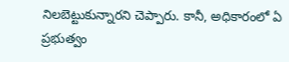నిలబెట్టుకున్నారని చెప్పారు. కానీ, అధికారంలో ఏ ప్రభుత్వం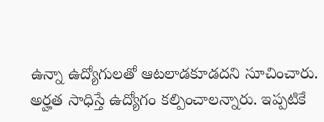ఉన్నా ఉద్యోగులతో ఆటలాడకూడదని సూచించారు. అర్హత సాధిస్తే ఉద్యోగం కల్పించాలన్నారు. ఇప్పటికే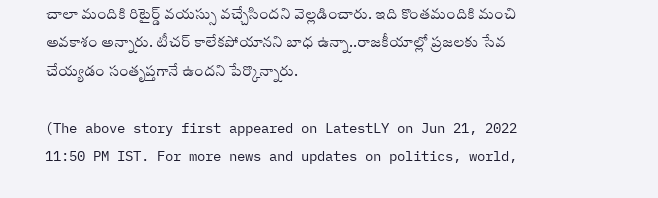చాలా మందికి రిటైర్డ్ వయస్సు వచ్చేసిందని వెల్లడించారు. ఇది కొంతమందికి మంచి అవకాశం అన్నారు. టీచర్ కాలేకపోయానని బాధ ఉన్నా..రాజకీయాల్లో ప్రజలకు సేవ చేయ్యడం సంతృప్తగానే ఉందని పేర్కొన్నారు.

(The above story first appeared on LatestLY on Jun 21, 2022 11:50 PM IST. For more news and updates on politics, world,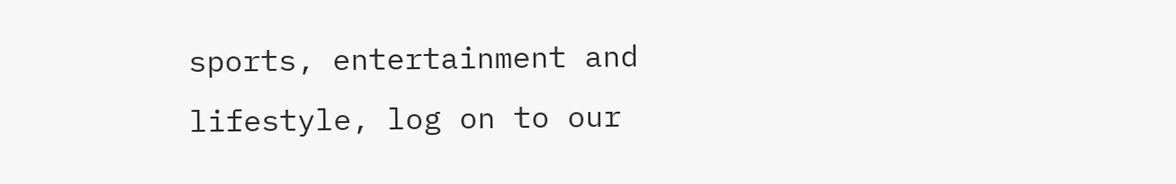sports, entertainment and lifestyle, log on to our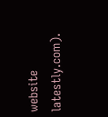website latestly.com).